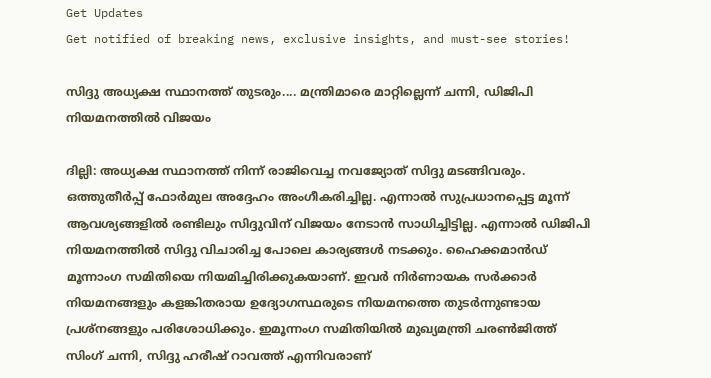Get Updates
Get notified of breaking news, exclusive insights, and must-see stories!

സിദ്ദു അധ്യക്ഷ സ്ഥാനത്ത് തുടരും.... മന്ത്രിമാരെ മാറ്റില്ലെന്ന് ചന്നി, ഡിജിപി നിയമനത്തില്‍ വിജയം

ദില്ലി: അധ്യക്ഷ സ്ഥാനത്ത് നിന്ന് രാജിവെച്ച നവജ്യോത് സിദ്ദു മടങ്ങിവരും. ഒത്തുതീര്‍പ്പ് ഫോര്‍മുല അദ്ദേഹം അംഗീകരിച്ചില്ല. എന്നാല്‍ സുപ്രധാനപ്പെട്ട മൂന്ന് ആവശ്യങ്ങളില്‍ രണ്ടിലും സിദ്ദുവിന് വിജയം നേടാന്‍ സാധിച്ചിട്ടില്ല. എന്നാല്‍ ഡിജിപി നിയമനത്തില്‍ സിദ്ദു വിചാരിച്ച പോലെ കാര്യങ്ങള്‍ നടക്കും. ഹൈക്കമാന്‍ഡ് മൂന്നാംഗ സമിതിയെ നിയമിച്ചിരിക്കുകയാണ്. ഇവര്‍ നിര്‍ണായക സര്‍ക്കാര്‍ നിയമനങ്ങളും കളങ്കിതരായ ഉദ്യോഗസ്ഥരുടെ നിയമനത്തെ തുടര്‍ന്നുണ്ടായ പ്രശ്‌നങ്ങളും പരിശോധിക്കും. ഇമൂന്നംഗ സമിതിയില്‍ മുഖ്യമന്ത്രി ചരണ്‍ജിത്ത് സിംഗ് ചന്നി, സിദ്ദു ഹരീഷ് റാവത്ത് എന്നിവരാണ്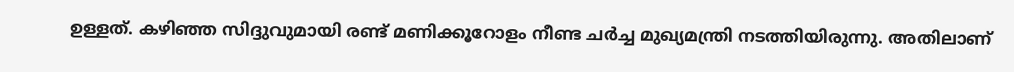ഉള്ളത്. കഴിഞ്ഞ സിദ്ദുവുമായി രണ്ട് മണിക്കൂറോളം നീണ്ട ചര്‍ച്ച മുഖ്യമന്ത്രി നടത്തിയിരുന്നു. അതിലാണ്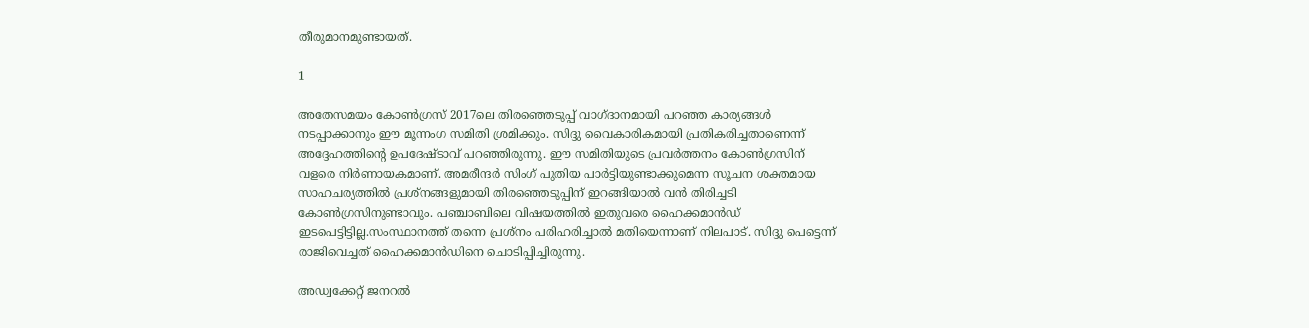തീരുമാനമുണ്ടായത്.

1

അതേസമയം കോണ്‍ഗ്രസ് 2017ലെ തിരഞ്ഞെടുപ്പ് വാഗ്ദാനമായി പറഞ്ഞ കാര്യങ്ങള്‍ നടപ്പാക്കാനും ഈ മൂന്നംഗ സമിതി ശ്രമിക്കും. സിദ്ദു വൈകാരികമായി പ്രതികരിച്ചതാണെന്ന് അദ്ദേഹത്തിന്റെ ഉപദേഷ്ടാവ് പറഞ്ഞിരുന്നു. ഈ സമിതിയുടെ പ്രവര്‍ത്തനം കോണ്‍ഗ്രസിന് വളരെ നിര്‍ണായകമാണ്. അമരീന്ദര്‍ സിംഗ് പുതിയ പാര്‍ട്ടിയുണ്ടാക്കുമെന്ന സൂചന ശക്തമായ സാഹചര്യത്തില്‍ പ്രശ്‌നങ്ങളുമായി തിരഞ്ഞെടുപ്പിന് ഇറങ്ങിയാല്‍ വന്‍ തിരിച്ചടി കോണ്‍ഗ്രസിനുണ്ടാവും. പഞ്ചാബിലെ വിഷയത്തില്‍ ഇതുവരെ ഹൈക്കമാന്‍ഡ് ഇടപെട്ടിട്ടില്ല.സംസ്ഥാനത്ത് തന്നെ പ്രശ്‌നം പരിഹരിച്ചാല്‍ മതിയെന്നാണ് നിലപാട്. സിദ്ദു പെട്ടെന്ന് രാജിവെച്ചത് ഹൈക്കമാന്‍ഡിനെ ചൊടിപ്പിച്ചിരുന്നു.

അഡ്വക്കേറ്റ് ജനറല്‍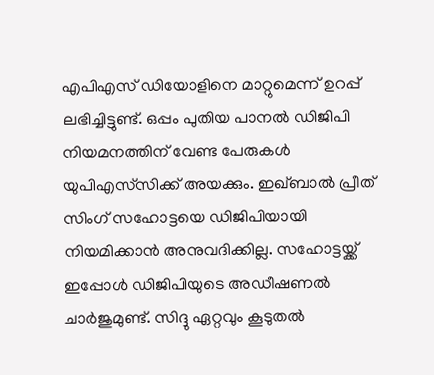എപിഎസ് ഡിയോളിനെ മാറ്റുമെന്ന് ഉറപ്പ് ലഭിച്ചിട്ടുണ്ട്. ഒപ്പം പുതിയ പാനല്‍ ഡിജിപി നിയമനത്തിന് വേണ്ട പേരുകള്‍ യുപിഎസ്‌സിക്ക് അയക്കും. ഇഖ്ബാല്‍ പ്രീത് സിംഗ് സഹോട്ടയെ ഡിജിപിയായി നിയമിക്കാന്‍ അനുവദിക്കില്ല. സഹോട്ടയ്ക്ക് ഇപ്പോള്‍ ഡിജിപിയുടെ അഡീഷണല്‍ ചാര്‍ജുമുണ്ട്. സിദ്ദു ഏറ്റവും കൂടുതല്‍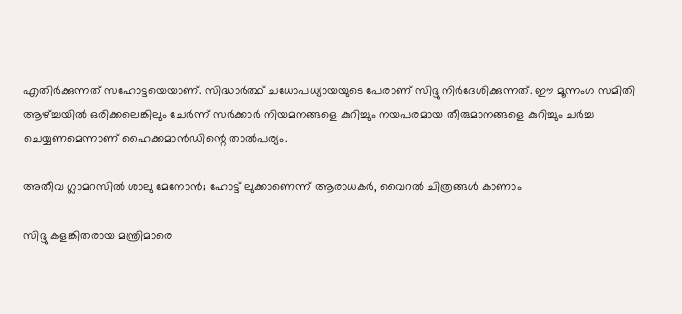എതിര്‍ക്കുന്നത് സഹോട്ടയെയാണ്. സിദ്ധാര്‍ത്ഥ് ചധോപധ്യായയുടെ പേരാണ് സിദ്ദു നിര്‍ദേശിക്കുന്നത്. ഈ മൂന്നംഗ സമിതി ആഴ്ച്ചയില്‍ ഒരിക്കലെങ്കിലും ചേര്‍ന്ന് സര്‍ക്കാര്‍ നിയമനങ്ങളെ കുറിച്ചും നയപരമായ തീരുമാനങ്ങളെ കുറിച്ചും ചര്‍ച്ച ചെയ്യണമെന്നാണ് ഹൈക്കമാന്‍ഡിന്റെ താല്‍പര്യം.

അതീവ ഗ്ലാമറസില്‍ ശാലു മേനോന്‍; ഹോട്ട് ലുക്കാണെന്ന് ആരാധകര്‍, വൈറല്‍ ചിത്രങ്ങള്‍ കാണാം

സിദ്ദു കളങ്കിതരായ മന്ത്രിമാരെ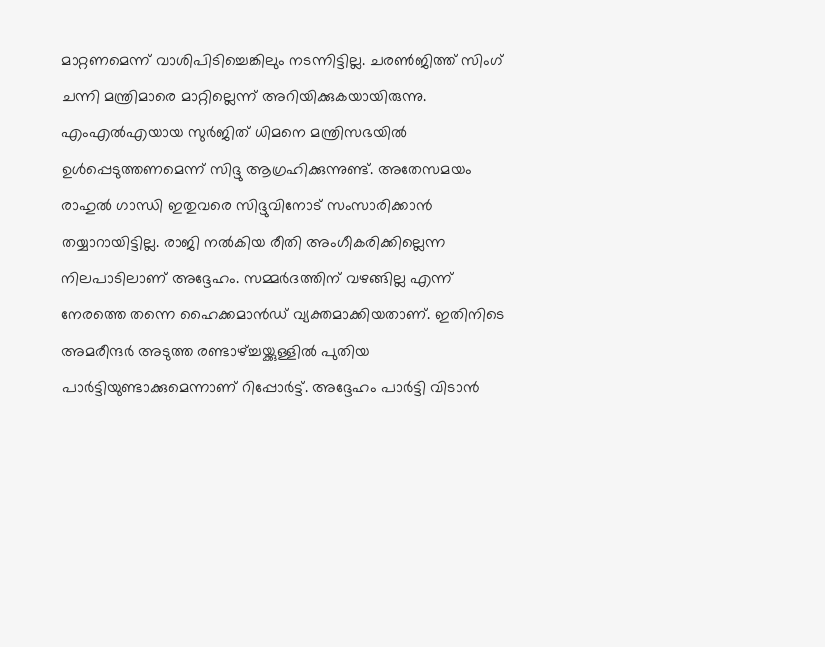മാറ്റണമെന്ന് വാശിപിടിച്ചെങ്കിലും നടന്നിട്ടില്ല. ചരണ്‍ജിത്ത് സിംഗ് ചന്നി മന്ത്രിമാരെ മാറ്റില്ലെന്ന് അറിയിക്കുകയായിരുന്നു. എംഎല്‍എയായ സുര്‍ജിത് ധിമനെ മന്ത്രിസഭയില്‍ ഉള്‍പ്പെടുത്തണമെന്ന് സിദ്ദു ആഗ്രഹിക്കുന്നുണ്ട്. അതേസമയം രാഹുല്‍ ഗാന്ധി ഇതുവരെ സിദ്ദുവിനോട് സംസാരിക്കാന്‍ തയ്യാറായിട്ടില്ല. രാജി നല്‍കിയ രീതി അംഗീകരിക്കില്ലെന്ന നിലപാടിലാണ് അദ്ദേഹം. സമ്മര്‍ദത്തിന് വഴങ്ങില്ല എന്ന് നേരത്തെ തന്നെ ഹൈക്കമാന്‍ഡ് വ്യക്തമാക്കിയതാണ്. ഇതിനിടെ അമരീന്ദര്‍ അടുത്ത രണ്ടാഴ്ച്ചയ്ക്കുള്ളില്‍ പുതിയ പാര്‍ട്ടിയുണ്ടാക്കുമെന്നാണ് റിപ്പോര്‍ട്ട്. അദ്ദേഹം പാര്‍ട്ടി വിടാന്‍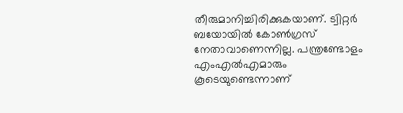തീരുമാനിച്ചിരിക്കുകയാണ്. ട്വിറ്റര്‍ ബയോയില്‍ കോണ്‍ഗ്രസ് നേതാവാണെന്നില്ല. പന്ത്രണ്ടോളം എംഎല്‍എമാരും കൂടെയുണ്ടെന്നാണ്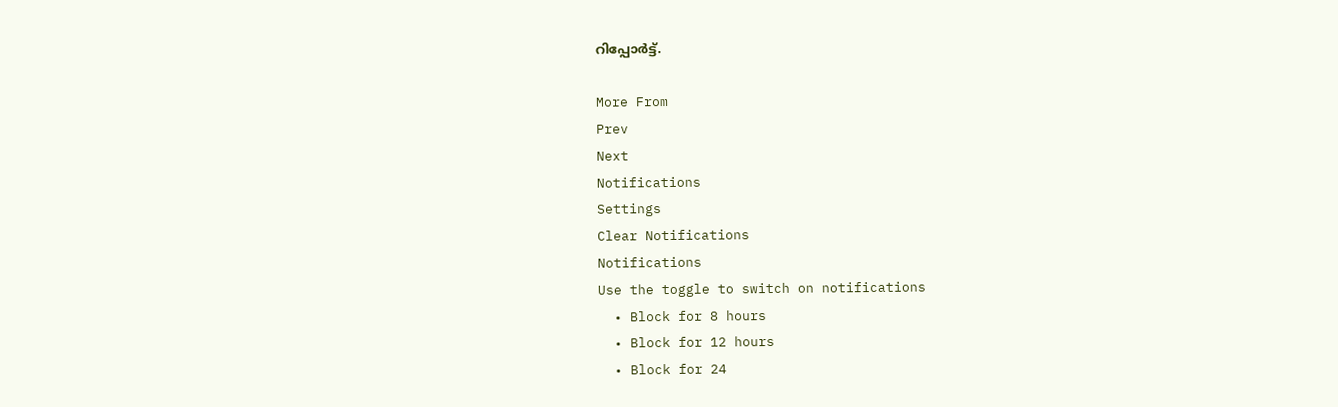റിപ്പോര്‍ട്ട്.

More From
Prev
Next
Notifications
Settings
Clear Notifications
Notifications
Use the toggle to switch on notifications
  • Block for 8 hours
  • Block for 12 hours
  • Block for 24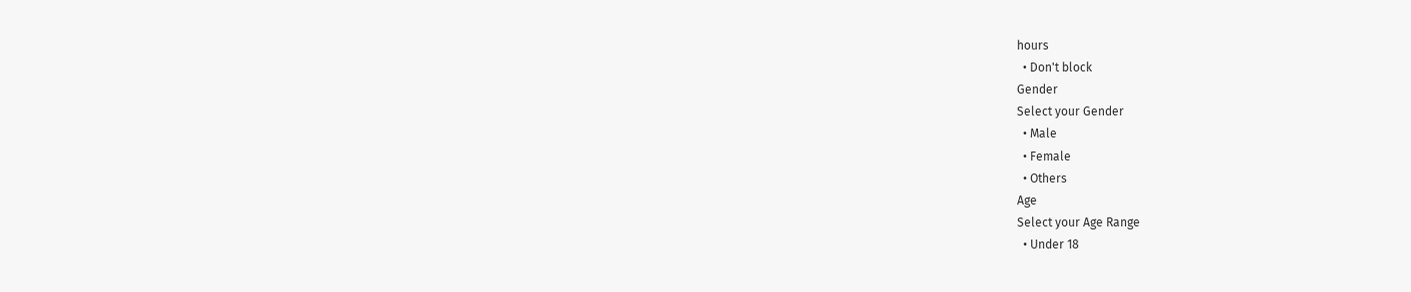hours
  • Don't block
Gender
Select your Gender
  • Male
  • Female
  • Others
Age
Select your Age Range
  • Under 18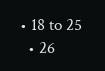• 18 to 25
  • 26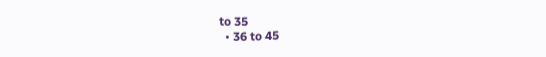to 35
  • 36 to 45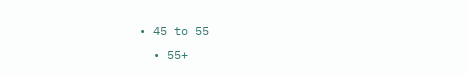• 45 to 55
  • 55+